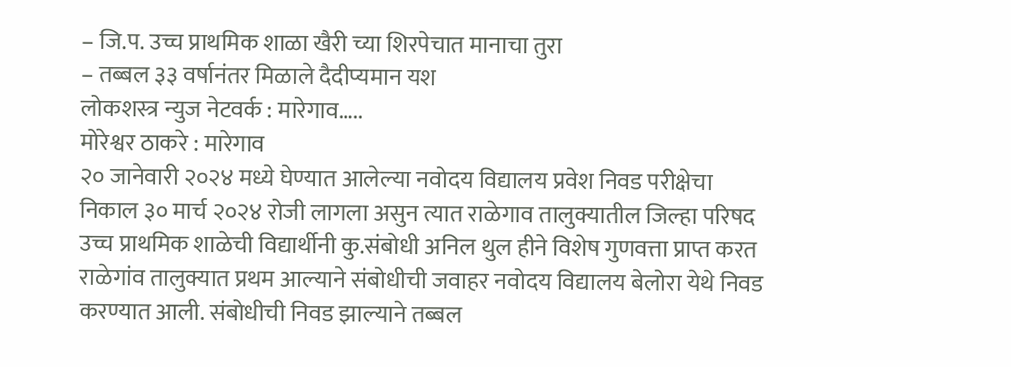– जि.प. उच्च प्राथमिक शाळा खैरी च्या शिरपेचात मानाचा तुरा
– तब्बल ३३ वर्षानंतर मिळाले दैदीप्यमान यश
लोकशस्त्र न्युज नेटवर्क : मारेगाव…..
मोरेश्वर ठाकरे : मारेगाव
२० जानेवारी २०२४ मध्ये घेण्यात आलेल्या नवोदय विद्यालय प्रवेश निवड परीक्षेचा निकाल ३० मार्च २०२४ रोजी लागला असुन त्यात राळेगाव तालुक्यातील जिल्हा परिषद उच्च प्राथमिक शाळेची विद्यार्थीनी कु.संबोधी अनिल थुल हीने विशेष गुणवत्ता प्राप्त करत राळेगांव तालुक्यात प्रथम आल्याने संबोधीची जवाहर नवोदय विद्यालय बेलोरा येथे निवड करण्यात आली. संबोधीची निवड झाल्याने तब्बल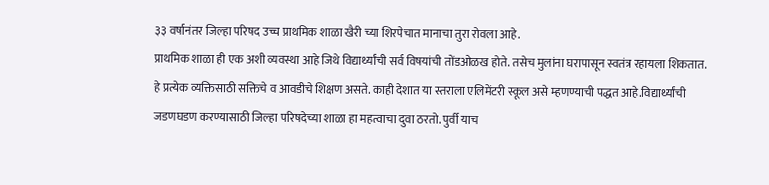३३ वर्षानंतर जिल्हा परिषद उच्च प्राथमिक शाळा खैरी च्या शिरपेचात मानाचा तुरा रोवला आहे.
प्राथमिक शाळा ही एक अशी व्यवस्था आहे जिथे विद्यार्थ्यांची सर्व विषयांची तोंडओळख होते. तसेच मुलांना घरापासून स्वतंत्र रहायला शिकतात. हे प्रत्येक व्यक्तिसाठी सक्तिचे व आवडीचे शिक्षण असते. काही देशात या स्तराला एलिमेंटरी स्कूल असे म्हणण्याची पद्धत आहे.विद्यार्थ्यांची जडणघडण करण्यासाठी जिल्हा परिषदेच्या शाळा हा महत्वाचा दुवा ठरतो. पुर्वी याच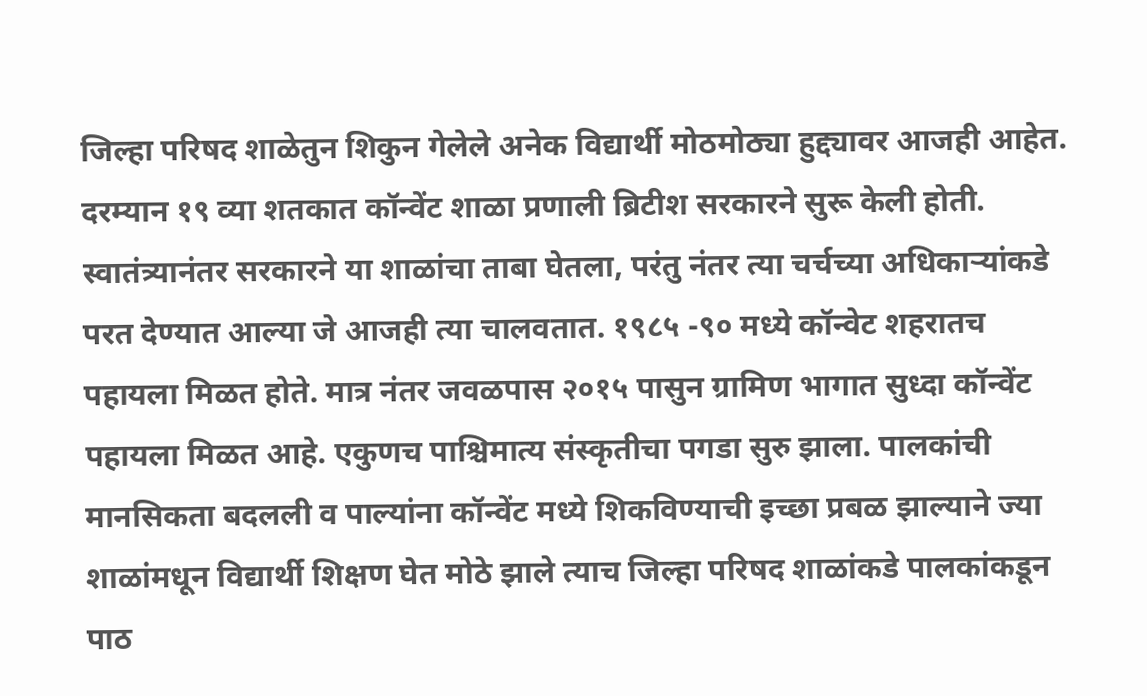जिल्हा परिषद शाळेतुन शिकुन गेलेले अनेक विद्यार्थी मोठमोठ्या हुद्द्यावर आजही आहेत.
दरम्यान १९ व्या शतकात कॉन्वेंट शाळा प्रणाली ब्रिटीश सरकारने सुरू केली होती. स्वातंत्र्यानंतर सरकारने या शाळांचा ताबा घेतला, परंतु नंतर त्या चर्चच्या अधिकाऱ्यांकडे परत देण्यात आल्या जे आजही त्या चालवतात. १९८५ -९० मध्ये कॉन्वेट शहरातच पहायला मिळत होते. मात्र नंतर जवळपास २०१५ पासुन ग्रामिण भागात सुध्दा कॉन्वेंट पहायला मिळत आहे. एकुणच पाश्चिमात्य संस्कृतीचा पगडा सुरु झाला. पालकांची मानसिकता बदलली व पाल्यांना कॉन्वेंट मध्ये शिकविण्याची इच्छा प्रबळ झाल्याने ज्या शाळांमधून विद्यार्थी शिक्षण घेत मोठे झाले त्याच जिल्हा परिषद शाळांकडे पालकांकडून पाठ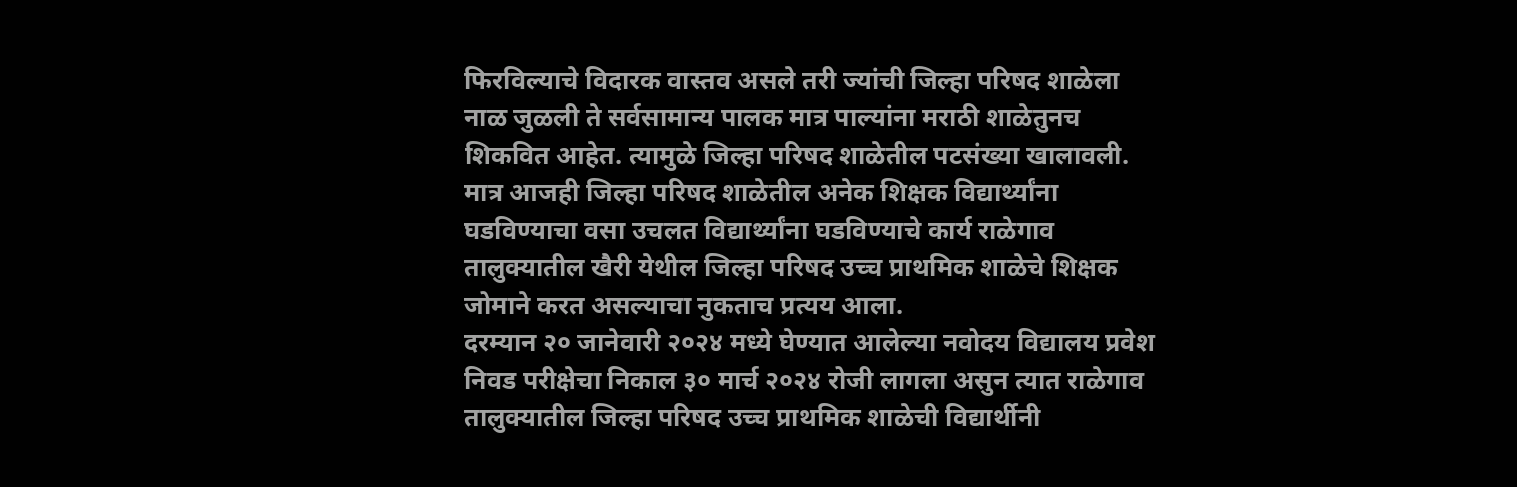फिरविल्याचे विदारक वास्तव असले तरी ज्यांची जिल्हा परिषद शाळेला नाळ जुळली ते सर्वसामान्य पालक मात्र पाल्यांना मराठी शाळेतुनच शिकवित आहेत. त्यामुळे जिल्हा परिषद शाळेतील पटसंख्या खालावली.
मात्र आजही जिल्हा परिषद शाळेतील अनेक शिक्षक विद्यार्थ्यांना घडविण्याचा वसा उचलत विद्यार्थ्यांना घडविण्याचे कार्य राळेगाव तालुक्यातील खैरी येथील जिल्हा परिषद उच्च प्राथमिक शाळेचे शिक्षक जोमाने करत असल्याचा नुकताच प्रत्यय आला.
दरम्यान २० जानेवारी २०२४ मध्ये घेण्यात आलेल्या नवोदय विद्यालय प्रवेश निवड परीक्षेचा निकाल ३० मार्च २०२४ रोजी लागला असुन त्यात राळेगाव तालुक्यातील जिल्हा परिषद उच्च प्राथमिक शाळेची विद्यार्थीनी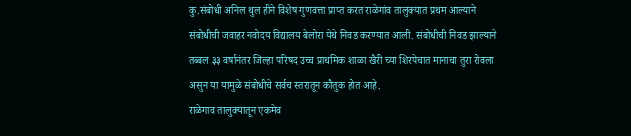कु.संबोधी अनिल थुल हीने विशेष गुणवत्ता प्राप्त करत राळेगांव तालुक्यात प्रथम आल्याने संबोधीची जवाहर नवोदय विद्यालय बेलोरा येथे निवड करण्यात आली. संबोधीची निवड झाल्याने तब्बल ३३ वर्षानंतर जिल्हा परिषद उच्च प्राथमिक शाळा खैरी च्या शिरपेचात मानाचा तुरा रोवला असुन या यामुळे संबोधीचे सर्वच स्तरातून कौतुक होत आहे.
राळेगाव तालुक्यातून एकमेव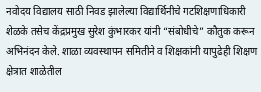नवोदय विद्यालय साठी निवड झालेल्या विद्यार्थिनीचे गटशिक्षणाधिकारी शेळके तसेच केंद्रप्रमुख सुरेश कुंभारकर यांनी “संबोधीचे” कौतुक करून अभिनंदन केले. शाळा व्यवस्थापन समितीने व शिक्षकांनी यापुढेही शिक्षण क्षेत्रात शाळेतील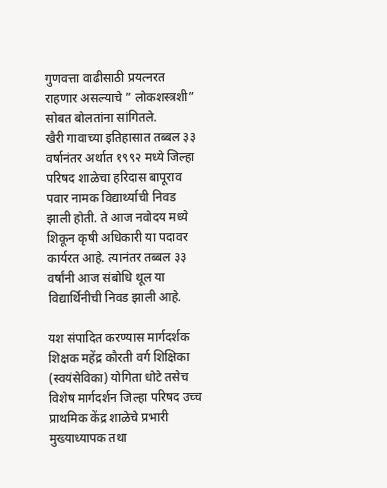गुणवत्ता वाढीसाठी प्रयत्नरत राहणार असल्याचे ” लोकशस्त्रशी” सोबत बोलतांना सांगितले.
खैरी गावाच्या इतिहासात तब्बल ३३ वर्षानंतर अर्थात १९९२ मध्ये जिल्हा परिषद शाळेचा हरिदास बापूराव पवार नामक विद्यार्थ्याची निवड झाली होती. ते आज नवोदय मध्ये शिकून कृषी अधिकारी या पदावर कार्यरत आहे. त्यानंतर तब्बल ३३ वर्षांनी आज संबोधि थूल या विद्यार्थिनीची निवड झाली आहे.

यश संपादित करण्यास मार्गदर्शक शिक्षक महेंद्र कौरती वर्ग शिक्षिका (स्वयंसेविका) योगिता धोटे तसेच विशेष मार्गदर्शन जिल्हा परिषद उच्च प्राथमिक केंद्र शाळेचे प्रभारी मुख्याध्यापक तथा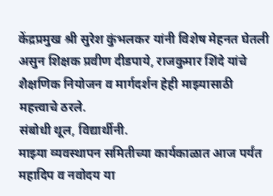केंद्रप्रमुख श्री सुरेश कुंभलकर यांनी विशेष मेहनत घेतली असुन शिक्षक प्रवीण दीडपाये, राजकुमार शिंदे यांचे शैक्षणिक नियोजन व मार्गदर्शन हेही माझ्यासाठी महत्त्वाचे ठरले.
संबोधी थूल, विद्यार्थीनी.
माझ्या व्यवस्थापन समितीच्या कार्यकाळात आज पर्यंत महादिप व नवोदय या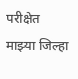परीक्षेत माझ्या जिल्हा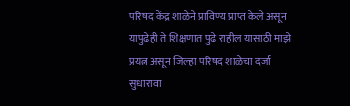परिषद केंद्र शाळेने प्राविण्य प्राप्त केले असून यापुढेही ते शिक्षणात पुढे राहील यासाठी माझे प्रयत्न असून जिल्हा परिषद शाळेचा दर्जा सुधारावा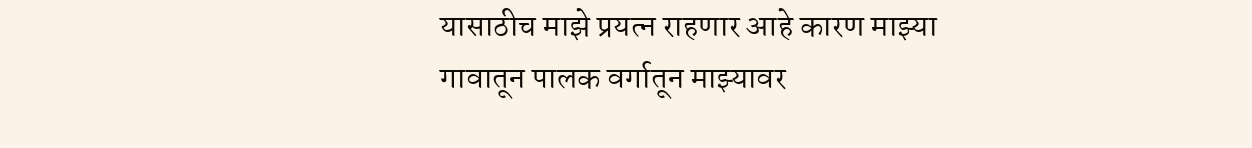यासाठीच माझे प्रयत्न राहणार आहे कारण माझ्या गावातून पालक वर्गातून माझ्यावर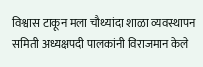विश्वास टाकून मला चौथ्यांदा शाळा व्यवस्थापन समिती अध्यक्षपदी पालकांनी विराजमान केले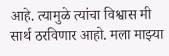आहे. त्यामुळे त्यांचा विश्वास मी सार्थ ठरविणार आहो. मला माझ्या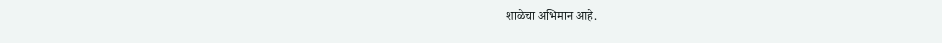शाळेचा अभिमान आहे.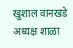खुशाल वानखडे
अध्यक्ष शाळा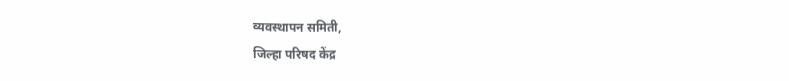व्यवस्थापन समिती,
जिल्हा परिषद केंद्र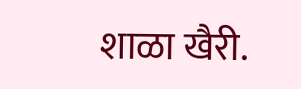शाळा खैरी.